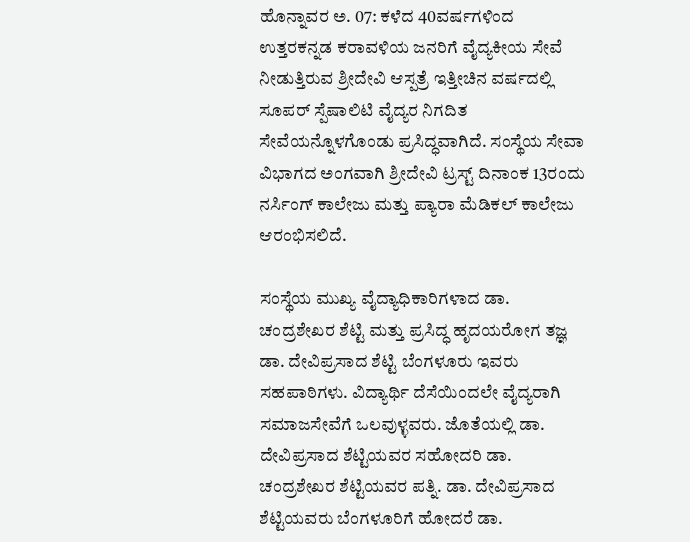ಹೊನ್ನಾವರ ಅ. 07: ಕಳೆದ 40ವರ್ಷಗಳಿಂದ ಉತ್ತರಕನ್ನಡ ಕರಾವಳಿಯ ಜನರಿಗೆ ವೈದ್ಯಕೀಯ ಸೇವೆ ನೀಡುತ್ತಿರುವ ಶ್ರೀದೇವಿ ಆಸ್ಪತ್ರೆ ಇತ್ತೀಚಿನ ವರ್ಷದಲ್ಲಿ ಸೂಪರ್ ಸ್ಪೆಷಾಲಿಟಿ ವೈದ್ಯರ ನಿಗದಿತ ಸೇವೆಯನ್ನೊಳಗೊಂಡು ಪ್ರಸಿದ್ಧವಾಗಿದೆ. ಸಂಸ್ಥೆಯ ಸೇವಾ ವಿಭಾಗದ ಅಂಗವಾಗಿ ಶ್ರೀದೇವಿ ಟ್ರಸ್ಟ್ ದಿನಾಂಕ 13ರಂದು ನರ್ಸಿಂಗ್ ಕಾಲೇಜು ಮತ್ತು ಪ್ಯಾರಾ ಮೆಡಿಕಲ್ ಕಾಲೇಜು ಆರಂಭಿಸಲಿದೆ.

ಸಂಸ್ಥೆಯ ಮುಖ್ಯ ವೈದ್ಯಾಧಿಕಾರಿಗಳಾದ ಡಾ. ಚಂದ್ರಶೇಖರ ಶೆಟ್ಟಿ ಮತ್ತು ಪ್ರಸಿದ್ಧ ಹೃದಯರೋಗ ತಜ್ಞ ಡಾ. ದೇವಿಪ್ರಸಾದ ಶೆಟ್ಟಿ ಬೆಂಗಳೂರು ಇವರು ಸಹಪಾಠಿಗಳು. ವಿದ್ಯಾರ್ಥಿ ದೆಸೆಯಿಂದಲೇ ವೈದ್ಯರಾಗಿ ಸಮಾಜಸೇವೆಗೆ ಒಲವುಳ್ಳವರು. ಜೊತೆಯಲ್ಲಿ ಡಾ. ದೇವಿಪ್ರಸಾದ ಶೆಟ್ಟಿಯವರ ಸಹೋದರಿ ಡಾ. ಚಂದ್ರಶೇಖರ ಶೆಟ್ಟಿಯವರ ಪತ್ನಿ. ಡಾ. ದೇವಿಪ್ರಸಾದ ಶೆಟ್ಟಿಯವರು ಬೆಂಗಳೂರಿಗೆ ಹೋದರೆ ಡಾ.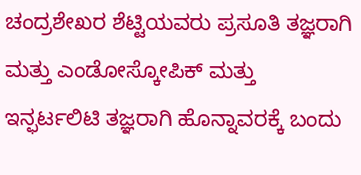ಚಂದ್ರಶೇಖರ ಶೆಟ್ಟಿಯವರು ಪ್ರಸೂತಿ ತಜ್ಞರಾಗಿ ಮತ್ತು ಎಂಡೋಸ್ಕೋಪಿಕ್ ಮತ್ತು ಇನ್ಫರ್ಟಲಿಟಿ ತಜ್ಞರಾಗಿ ಹೊನ್ನಾವರಕ್ಕೆ ಬಂದು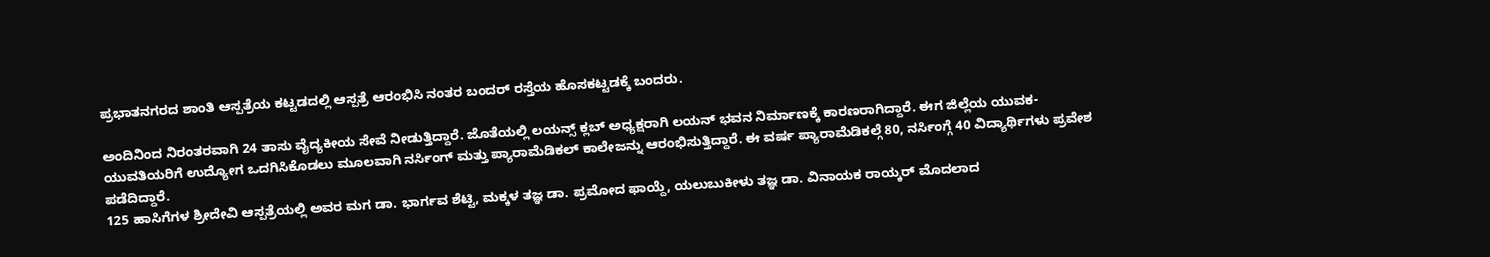ಪ್ರಭಾತನಗರದ ಶಾಂತಿ ಆಸ್ಪತ್ರೆಯ ಕಟ್ಟಡದಲ್ಲಿ ಆಸ್ಪತ್ರೆ ಆರಂಭಿಸಿ ನಂತರ ಬಂದರ್ ರಸ್ತೆಯ ಹೊಸಕಟ್ಟಡಕ್ಕೆ ಬಂದರು.

ಅಂದಿನಿಂದ ನಿರಂತರವಾಗಿ 24 ತಾಸು ವೈದ್ಯಕೀಯ ಸೇವೆ ನೀಡುತ್ತಿದ್ದಾರೆ. ಜೊತೆಯಲ್ಲಿ ಲಯನ್ಸ್ ಕ್ಲಬ್ ಅಧ್ಯಕ್ಷರಾಗಿ ಲಯನ್ ಭವನ ನಿರ್ಮಾಣಕ್ಕೆ ಕಾರಣರಾಗಿದ್ದಾರೆ. ಈಗ ಜಿಲ್ಲೆಯ ಯುವಕ-ಯುವತಿಯರಿಗೆ ಉದ್ಯೋಗ ಒದಗಿಸಿಕೊಡಲು ಮೂಲವಾಗಿ ನರ್ಸಿಂಗ್ ಮತ್ತು ಪ್ಯಾರಾಮೆಡಿಕಲ್ ಕಾಲೇಜನ್ನು ಆರಂಭಿಸುತ್ತಿದ್ದಾರೆ. ಈ ವರ್ಷ ಪ್ಯಾರಾಮೆಡಿಕಲ್ಗೆ 80, ನರ್ಸಿಂಗ್ಗೆ 40 ವಿದ್ಯಾರ್ಥಿಗಳು ಪ್ರವೇಶ ಪಡೆದಿದ್ದಾರೆ.
125 ಹಾಸಿಗೆಗಳ ಶ್ರೀದೇವಿ ಆಸ್ಪತ್ರೆಯಲ್ಲಿ ಅವರ ಮಗ ಡಾ. ಭಾರ್ಗವ ಶೆಟ್ಟಿ, ಮಕ್ಕಳ ತಜ್ಞ ಡಾ. ಪ್ರಮೋದ ಫಾಯ್ದೆ, ಯಲುಬುಕೀಳು ತಜ್ಞ ಡಾ. ವಿನಾಯಕ ರಾಯ್ಕರ್ ಮೊದಲಾದ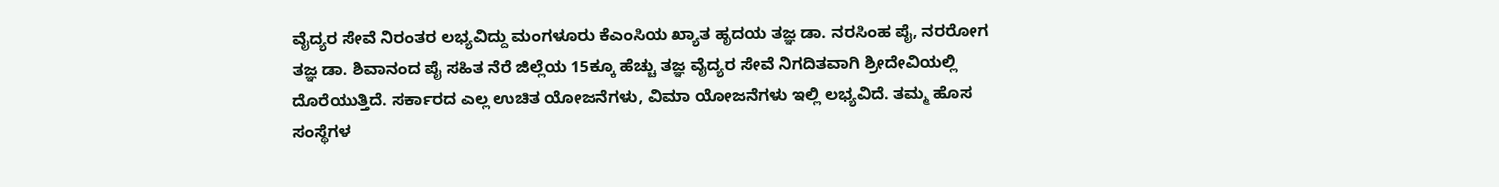ವೈದ್ಯರ ಸೇವೆ ನಿರಂತರ ಲಭ್ಯವಿದ್ದು ಮಂಗಳೂರು ಕೆಎಂಸಿಯ ಖ್ಯಾತ ಹೃದಯ ತಜ್ಞ ಡಾ. ನರಸಿಂಹ ಪೈ, ನರರೋಗ ತಜ್ಞ ಡಾ. ಶಿವಾನಂದ ಪೈ ಸಹಿತ ನೆರೆ ಜಿಲ್ಲೆಯ 15ಕ್ಕೂ ಹೆಚ್ಚು ತಜ್ಞ ವೈದ್ಯರ ಸೇವೆ ನಿಗದಿತವಾಗಿ ಶ್ರೀದೇವಿಯಲ್ಲಿ ದೊರೆಯುತ್ತಿದೆ. ಸರ್ಕಾರದ ಎಲ್ಲ ಉಚಿತ ಯೋಜನೆಗಳು, ವಿಮಾ ಯೋಜನೆಗಳು ಇಲ್ಲಿ ಲಭ್ಯವಿದೆ. ತಮ್ಮ ಹೊಸ ಸಂಸ್ಥೆಗಳ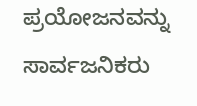ಪ್ರಯೋಜನವನ್ನು ಸಾರ್ವಜನಿಕರು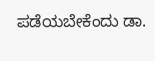ಪಡೆಯಬೇಕೆಂದು ಡಾ.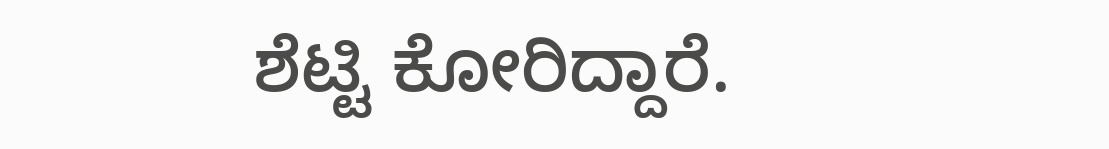ಶೆಟ್ಟಿ ಕೋರಿದ್ದಾರೆ.